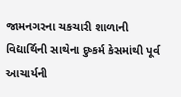જામનગરના ચકચારી શાળાની વિદ્યાર્થિની સાથેના દુષ્કર્મ કેસમાંથી પૂર્વ આચાર્યની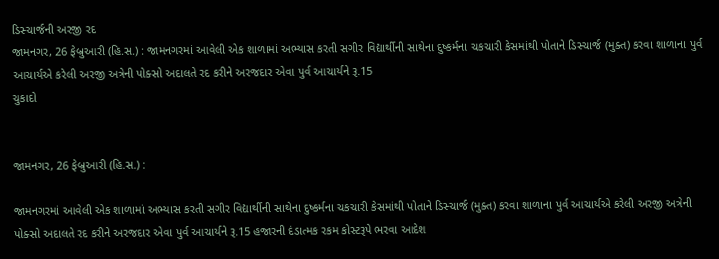ડિસ્ચાર્જની અરજી રદ
જામનગર, 26 ફેબ્રુઆરી (હિ.સ.) : જામનગરમાં આવેલી એક શાળામાં અભ્યાસ કરતી સગીર વિદ્યાર્થીની સાથેના દુષ્કર્મના ચકચારી કેસમાંથી પોતાને ડિસ્ચાર્જ (મુક્ત) કરવા શાળાના પુર્વ આચાર્યએ કરેલી અરજી અત્રેની પોક્સો અદાલતે રદ કરીને અરજદાર એવા પુર્વ આચાર્યને રૂ.15
ચુકાદો


જામનગર, 26 ફેબ્રુઆરી (હિ.સ.) :

જામનગરમાં આવેલી એક શાળામાં અભ્યાસ કરતી સગીર વિદ્યાર્થીની સાથેના દુષ્કર્મના ચકચારી કેસમાંથી પોતાને ડિસ્ચાર્જ (મુક્ત) કરવા શાળાના પુર્વ આચાર્યએ કરેલી અરજી અત્રેની પોક્સો અદાલતે રદ કરીને અરજદાર એવા પુર્વ આચાર્યને રૂ.15 હજારની દંડાત્મક રકમ કોસ્ટરૂપે ભરવા આદેશ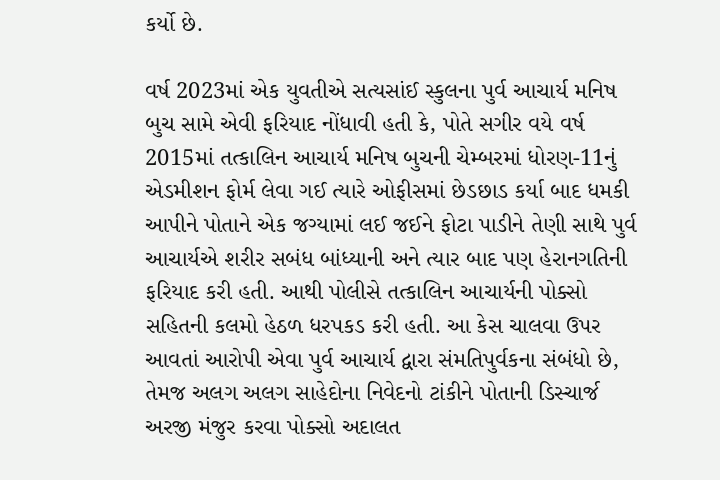કર્યો છે.

વર્ષ 2023માં એક યુવતીએ સત્યસાંઈ સ્કુલના પુર્વ આચાર્ય મનિષ બુચ સામે એવી ફરિયાદ નોંધાવી હતી કે, પોતે સગીર વયે વર્ષ 2015માં તત્કાલિન આચાર્ય મનિષ બુચની ચેમ્બરમાં ધોરણ-11નું એડમીશન ફોર્મ લેવા ગઈ ત્યારે ઓફીસમાં છેડછાડ કર્યા બાદ ધમકી આપીને પોતાને એક જગ્યામાં લઈ જઈને ફોટા પાડીને તેણી સાથે પુર્વ આચાર્યએ શરીર સબંધ બાંધ્યાની અને ત્યાર બાદ પણ હેરાનગતિની ફરિયાદ કરી હતી. આથી પોલીસે તત્કાલિન આચાર્યની પોક્સો સહિતની કલમો હેઠળ ધરપકડ કરી હતી. આ કેસ ચાલવા ઉપર આવતાં આરોપી એવા પુર્વ આચાર્ય દ્વારા સંમતિપુર્વકના સંબંધો છે, તેમજ અલગ અલગ સાહેદોના નિવેદનો ટાંકીને પોતાની ડિસ્ચાર્જ અરજી મંજુર કરવા પોક્સો અદાલત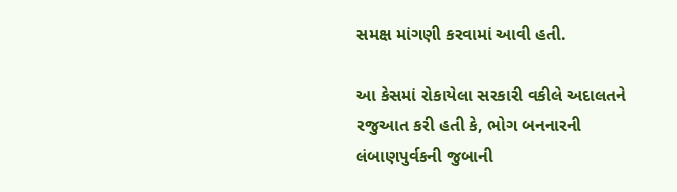સમક્ષ માંગણી કરવામાં આવી હતી.

આ કેસમાં રોકાયેલા સરકારી વકીલે અદાલતને રજુઆત કરી હતી કે, ભોગ બનનારની લંબાણપુર્વકની જુબાની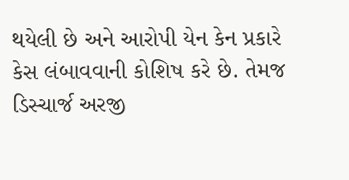થયેલી છે અને આરોપી યેન કેન પ્રકારે કેસ લંબાવવાની કોશિષ કરે છે. તેમજ ડિસ્ચાર્જ અરજી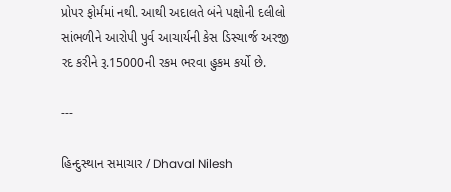પ્રોપર ફોર્મમાં નથી. આથી અદાલતે બંને પક્ષોની દલીલો સાંભળીને આરોપી પુર્વ આચાર્યની કેસ ડિસ્ચાર્જ અરજી રદ કરીને રૂ.15000ની રકમ ભરવા હુકમ કર્યો છે.

---

હિન્દુસ્થાન સમાચાર / Dhaval Nilesh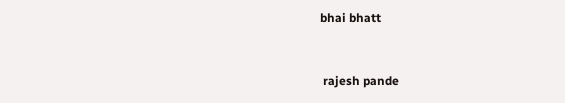bhai bhatt


 rajesh pande